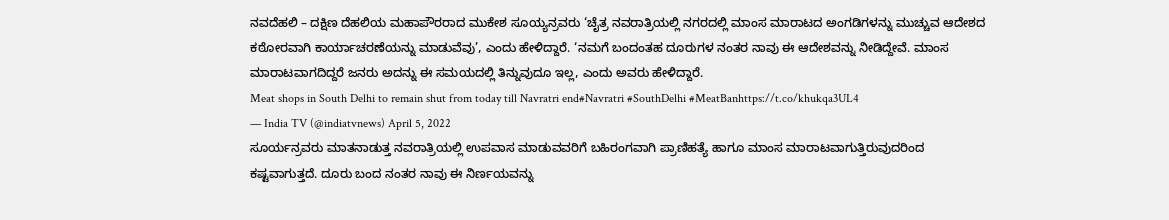ನವದೆಹಲಿ – ದಕ್ಷಿಣ ದೆಹಲಿಯ ಮಹಾಪೌರರಾದ ಮುಕೇಶ ಸೂಯ್ಯನ್ರವರು ‘ಚೈತ್ರ ನವರಾತ್ರಿಯಲ್ಲಿ ನಗರದಲ್ಲಿ ಮಾಂಸ ಮಾರಾಟದ ಅಂಗಡಿಗಳನ್ನು ಮುಚ್ಚುವ ಆದೇಶದ ಕಠೋರವಾಗಿ ಕಾರ್ಯಾಚರಣೆಯನ್ನು ಮಾಡುವೆವು’, ಎಂದು ಹೇಳಿದ್ದಾರೆ. ‘ನಮಗೆ ಬಂದಂತಹ ದೂರುಗಳ ನಂತರ ನಾವು ಈ ಆದೇಶವನ್ನು ನೀಡಿದ್ದೇವೆ. ಮಾಂಸ ಮಾರಾಟವಾಗದಿದ್ದರೆ ಜನರು ಅದನ್ನು ಈ ಸಮಯದಲ್ಲಿ ತಿನ್ನುವುದೂ ಇಲ್ಲ, ಎಂದು ಅವರು ಹೇಳಿದ್ದಾರೆ.
Meat shops in South Delhi to remain shut from today till Navratri end#Navratri #SouthDelhi #MeatBanhttps://t.co/khukqa3UL4
— India TV (@indiatvnews) April 5, 2022
ಸೂರ್ಯನ್ರವರು ಮಾತನಾಡುತ್ತ ನವರಾತ್ರಿಯಲ್ಲಿ ಉಪವಾಸ ಮಾಡುವವರಿಗೆ ಬಹಿರಂಗವಾಗಿ ಪ್ರಾಣಿಹತ್ಯೆ ಹಾಗೂ ಮಾಂಸ ಮಾರಾಟವಾಗುತ್ತಿರುವುದರಿಂದ ಕಷ್ಟವಾಗುತ್ತದೆ. ದೂರು ಬಂದ ನಂತರ ನಾವು ಈ ನಿರ್ಣಯವನ್ನು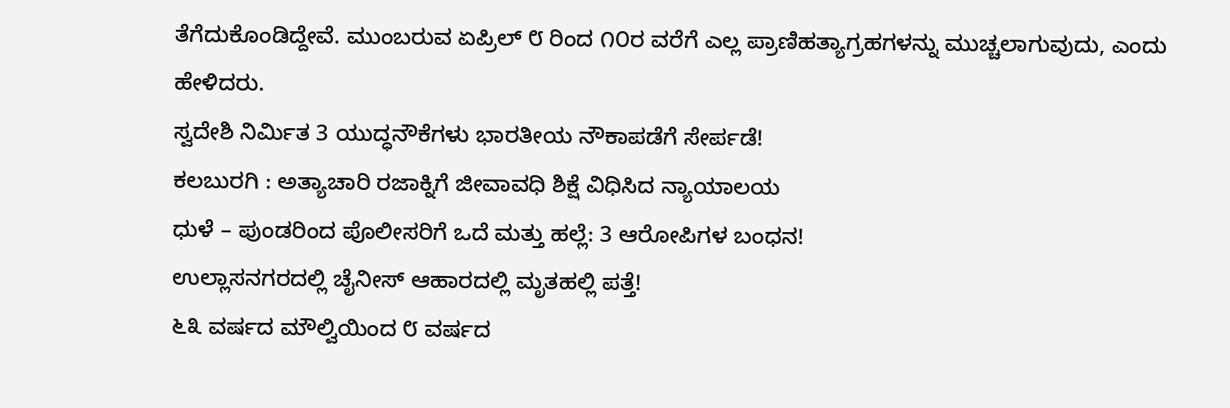ತೆಗೆದುಕೊಂಡಿದ್ದೇವೆ. ಮುಂಬರುವ ಏಪ್ರಿಲ್ ೮ ರಿಂದ ೧೦ರ ವರೆಗೆ ಎಲ್ಲ ಪ್ರಾಣಿಹತ್ಯಾಗ್ರಹಗಳನ್ನು ಮುಚ್ಚಲಾಗುವುದು, ಎಂದು ಹೇಳಿದರು.
ಸ್ವದೇಶಿ ನಿರ್ಮಿತ 3 ಯುದ್ಧನೌಕೆಗಳು ಭಾರತೀಯ ನೌಕಾಪಡೆಗೆ ಸೇರ್ಪಡೆ!
ಕಲಬುರಗಿ : ಅತ್ಯಾಚಾರಿ ರಜಾಕ್ನಿಗೆ ಜೀವಾವಧಿ ಶಿಕ್ಷೆ ವಿಧಿಸಿದ ನ್ಯಾಯಾಲಯ
ಧುಳೆ – ಪುಂಡರಿಂದ ಪೊಲೀಸರಿಗೆ ಒದೆ ಮತ್ತು ಹಲ್ಲೆ: 3 ಆರೋಪಿಗಳ ಬಂಧನ!
ಉಲ್ಲಾಸನಗರದಲ್ಲಿ ಚೈನೀಸ್ ಆಹಾರದಲ್ಲಿ ಮೃತಹಲ್ಲಿ ಪತ್ತೆ!
೬೩ ವರ್ಷದ ಮೌಲ್ವಿಯಿಂದ ೮ ವರ್ಷದ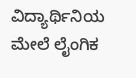ವಿದ್ಯಾರ್ಥಿನಿಯ ಮೇಲೆ ಲೈಂಗಿಕ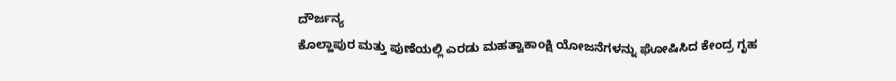ದೌರ್ಜನ್ಯ
ಕೊಲ್ಹಾಪುರ ಮತ್ತು ಪುಣೆಯಲ್ಲಿ ಎರಡು ಮಹತ್ವಾಕಾಂಕ್ಷಿ ಯೋಜನೆಗಳನ್ನು ಘೋಷಿಸಿದ ಕೇಂದ್ರ ಗೃಹ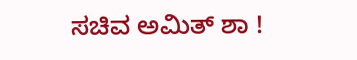ಸಚಿವ ಅಮಿತ್ ಶಾ !